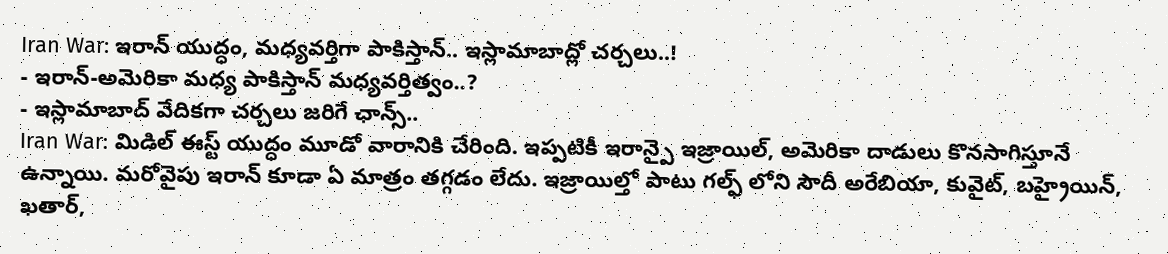Iran War: ఇరాన్ యుద్ధం, మధ్యవర్తిగా పాకిస్తాన్.. ఇస్లామాబాద్లో చర్చలు..!
- ఇరాన్-అమెరికా మధ్య పాకిస్తాన్ మధ్యవర్తిత్వం..?
- ఇస్లామాబాద్ వేదికగా చర్చలు జరిగే ఛాన్స్..
Iran War: మిడిల్ ఈస్ట్ యుద్ధం మూడో వారానికి చేరింది. ఇప్పటికీ ఇరాన్పై ఇజ్రాయిల్, అమెరికా దాడులు కొనసాగిస్తూనే ఉన్నాయి. మరోవైపు ఇరాన్ కూడా ఏ మాత్రం తగ్గడం లేదు. ఇజ్రాయిల్తో పాటు గల్ఫ్ లోని సౌదీ అరేబియా, కువైట్, బహ్రైయిన్, ఖతార్,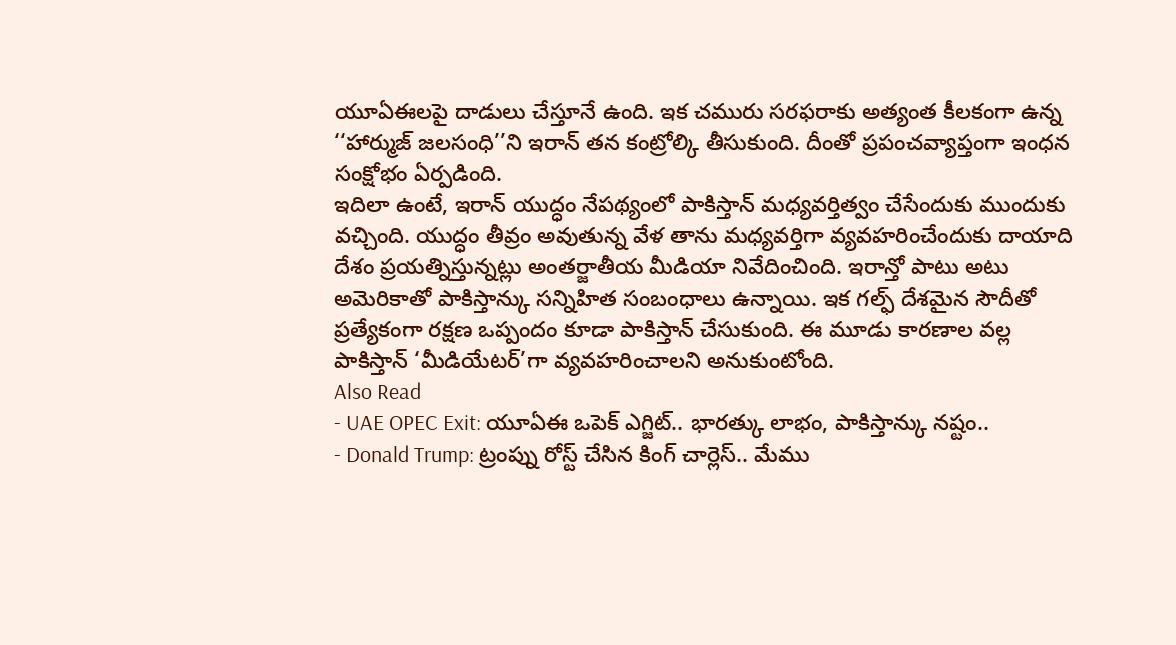యూఏఈలపై దాడులు చేస్తూనే ఉంది. ఇక చమురు సరఫరాకు అత్యంత కీలకంగా ఉన్న ‘‘హార్ముజ్ జలసంధి’’ని ఇరాన్ తన కంట్రోల్కి తీసుకుంది. దీంతో ప్రపంచవ్యాప్తంగా ఇంధన సంక్షోభం ఏర్పడింది.
ఇదిలా ఉంటే, ఇరాన్ యుద్ధం నేపథ్యంలో పాకిస్తాన్ మధ్యవర్తిత్వం చేసేందుకు ముందుకు వచ్చింది. యుద్ధం తీవ్రం అవుతున్న వేళ తాను మధ్యవర్తిగా వ్యవహరించేందుకు దాయాది దేశం ప్రయత్నిస్తున్నట్లు అంతర్జాతీయ మీడియా నివేదించింది. ఇరాన్తో పాటు అటు అమెరికాతో పాకిస్తాన్కు సన్నిహిత సంబంధాలు ఉన్నాయి. ఇక గల్ఫ్ దేశమైన సౌదీతో ప్రత్యేకంగా రక్షణ ఒప్పందం కూడా పాకిస్తాన్ చేసుకుంది. ఈ మూడు కారణాల వల్ల పాకిస్తాన్ ‘మీడియేటర్’గా వ్యవహరించాలని అనుకుంటోంది.
Also Read
- UAE OPEC Exit: యూఏఈ ఒపెక్ ఎగ్జిట్.. భారత్కు లాభం, పాకిస్తాన్కు నష్టం..
- Donald Trump: ట్రంప్ను రోస్ట్ చేసిన కింగ్ చార్లెస్.. మేము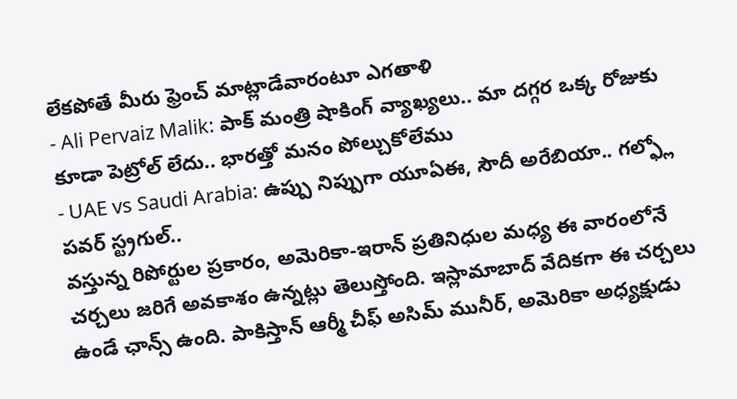లేకపోతే మీరు ఫ్రెంచ్ మాట్లాడేవారంటూ ఎగతాళి
- Ali Pervaiz Malik: పాక్ మంత్రి షాకింగ్ వ్యాఖ్యలు.. మా దగ్గర ఒక్క రోజుకు కూడా పెట్రోల్ లేదు.. భారత్తో మనం పోల్చుకోలేము
- UAE vs Saudi Arabia: ఉప్పు నిప్పుగా యూఏఈ, సౌదీ అరేబియా.. గల్ఫ్లో పవర్ స్ట్రగుల్..
వస్తున్న రిపోర్టుల ప్రకారం, అమెరికా-ఇరాన్ ప్రతినిధుల మధ్య ఈ వారంలోనే చర్చలు జరిగే అవకాశం ఉన్నట్లు తెలుస్తోంది. ఇస్లామాబాద్ వేదికగా ఈ చర్చలు ఉండే ఛాన్స్ ఉంది. పాకిస్తాన్ ఆర్మీ చీఫ్ అసిమ్ మునీర్, అమెరికా అధ్యక్షుడు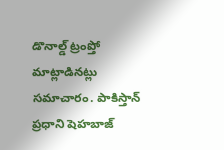డొనాల్డ్ ట్రంప్తో మాట్లాడినట్లు సమాచారం. పాకిస్తాన్ ప్రధాని షెహబాజ్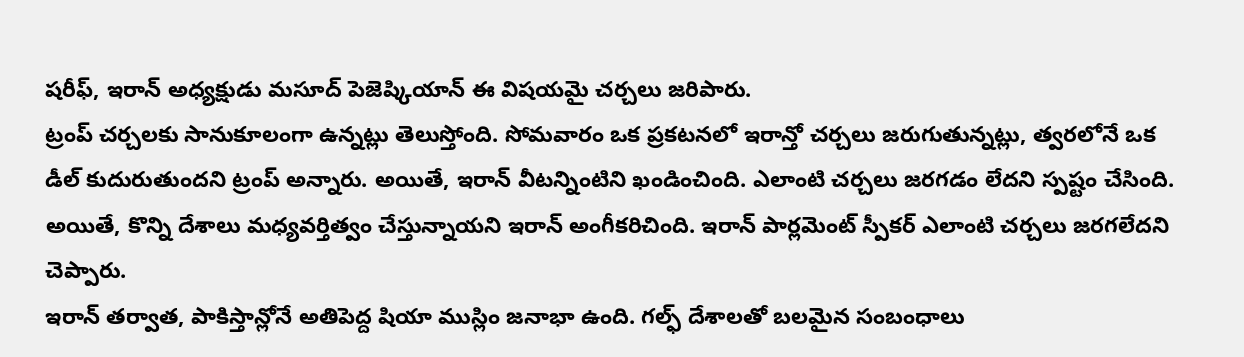షరీఫ్, ఇరాన్ అధ్యక్షుడు మసూద్ పెజెష్కియాన్ ఈ విషయమై చర్చలు జరిపారు.
ట్రంప్ చర్చలకు సానుకూలంగా ఉన్నట్లు తెలుస్తోంది. సోమవారం ఒక ప్రకటనలో ఇరాన్తో చర్చలు జరుగుతున్నట్లు, త్వరలోనే ఒక డీల్ కుదురుతుందని ట్రంప్ అన్నారు. అయితే, ఇరాన్ వీటన్నింటిని ఖండించింది. ఎలాంటి చర్చలు జరగడం లేదని స్పష్టం చేసింది. అయితే, కొన్ని దేశాలు మధ్యవర్తిత్వం చేస్తున్నాయని ఇరాన్ అంగీకరిచింది. ఇరాన్ పార్లమెంట్ స్పీకర్ ఎలాంటి చర్చలు జరగలేదని చెప్పారు.
ఇరాన్ తర్వాత, పాకిస్తాన్లోనే అతిపెద్ద షియా ముస్లిం జనాభా ఉంది. గల్ఫ్ దేశాలతో బలమైన సంబంధాలు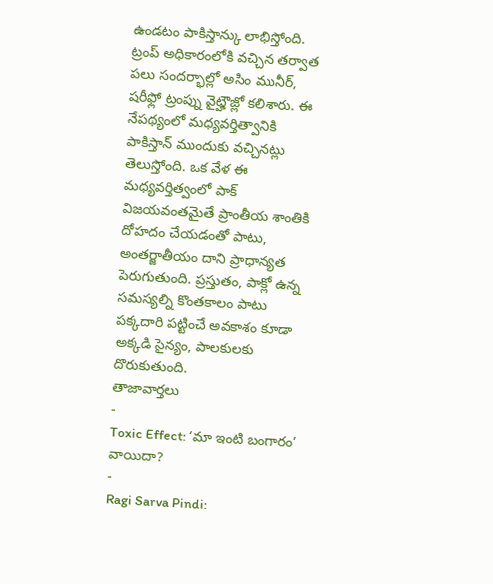ఉండటం పాకిస్తాన్కు లాభిస్తోంది. ట్రంప్ అధికారంలోకి వచ్చిన తర్వాత పలు సందర్భాల్లో అసిం మునీర్, షరీఫ్లో ట్రంప్ను వైట్హౌజ్లో కలిశారు. ఈ నేపథ్యంలో మధ్యవర్తిత్వానికి పాకిస్తాన్ ముందుకు వచ్చినట్లు తెలుస్తోంది. ఒక వేళ ఈ మధ్యవర్తిత్వంలో పాక్ విజయవంతమైతే ప్రాంతీయ శాంతికి దోహదం చేయడంతో పాటు, అంతర్జాతీయం దాని ప్రాధాన్యత పెరుగుతుంది. ప్రస్తుతం, పాక్లో ఉన్న సమస్యల్ని కొంతకాలం పాటు పక్కదారి పట్టించే అవకాశం కూడా అక్కడి సైన్యం, పాలకులకు దొరుకుతుంది.
తాజావార్తలు
-
Toxic Effect: ‘మా ఇంటి బంగారం’ వాయిదా?
-
Ragi Sarva Pindi: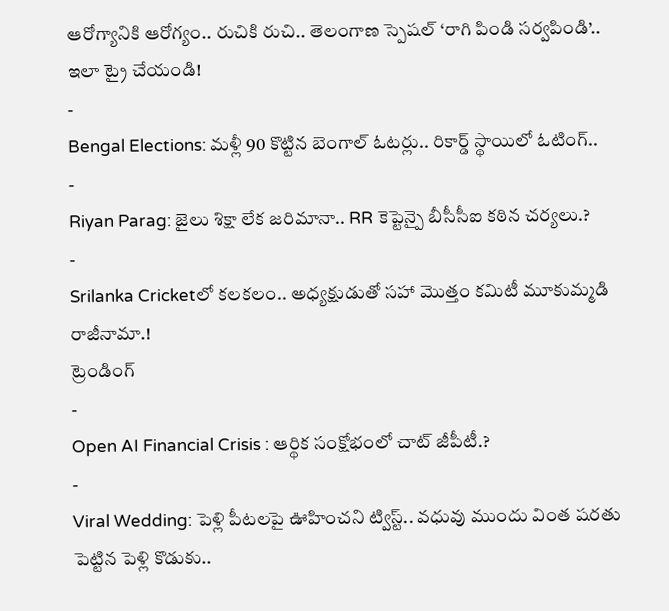ఆరోగ్యానికి ఆరోగ్యం.. రుచికి రుచి.. తెలంగాణ స్పెషల్ ‘రాగి పిండి సర్వపిండి’.. ఇలా ట్రై చేయండి!
-
Bengal Elections: మళ్లీ 90 కొట్టిన బెంగాల్ ఓటర్లు.. రికార్డ్ స్థాయిలో ఓటింగ్..
-
Riyan Parag: జైలు శిక్షా లేక జరిమానా.. RR కెప్టెన్పై బీసీసీఐ కఠిన చర్యలు.?
-
Srilanka Cricketలో కలకలం.. అధ్యక్షుడుతో సహా మొత్తం కమిటీ మూకుమ్మడి రాజీనామా.!
ట్రెండింగ్
-
Open AI Financial Crisis : ఆర్థిక సంక్షోభంలో చాట్ జీపీటీ.?
-
Viral Wedding: పెళ్లి పీటలపై ఊహించని ట్విస్ట్.. వధువు ముందు వింత షరతు పెట్టిన పెళ్లి కొడుకు..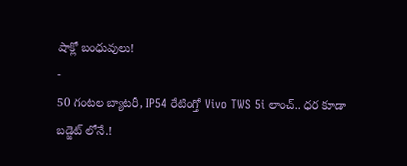షాక్లో బంధువులు!
-
50 గంటల బ్యాటరీ, IP54 రేటింగ్తో Vivo TWS 5i లాంచ్.. ధర కూడా బడ్జెట్ లోనే.!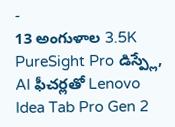-
13 అంగుళాల 3.5K PureSight Pro డిస్ప్లే, AI ఫీచర్లతో Lenovo Idea Tab Pro Gen 2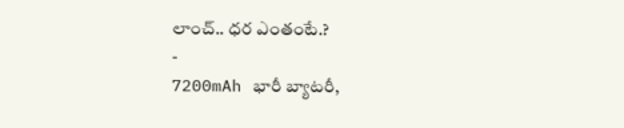లాంచ్.. ధర ఎంతంటే.?
-
7200mAh భారీ బ్యాటరీ,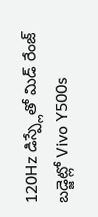120Hz డిస్ప్లేతో మిడ్ రేంజ్ బడ్జెట్లో Vivo Y500s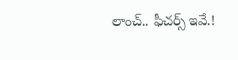లాంచ్.. ఫీచర్స్ ఇవే.!